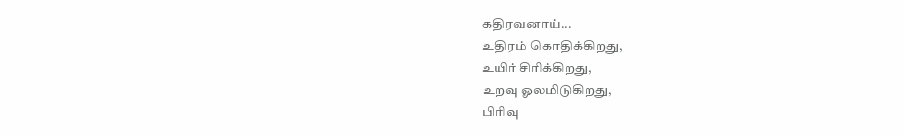கதிரவனாய்...
உதிரம் கொதிக்கிறது,
உயிர் சிரிக்கிறது,
உறவு ஓலமிடுகிறது,
பிரிவு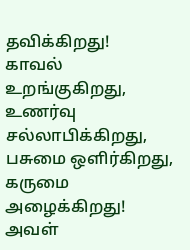தவிக்கிறது!
காவல் உறங்குகிறது,
உணர்வு சல்லாபிக்கிறது,
பசுமை ஒளிர்கிறது,
கருமை அழைக்கிறது!
அவள்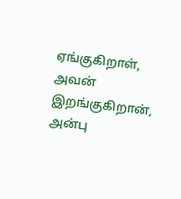ஏங்குகிறாள்,
அவன் இறங்குகிறான்,
அன்பு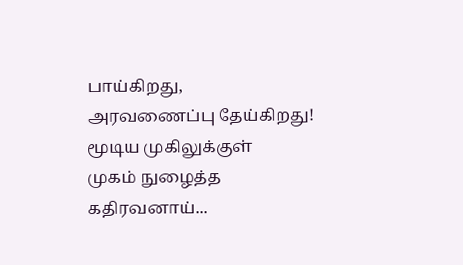பாய்கிறது,
அரவணைப்பு தேய்கிறது!
மூடிய முகிலுக்குள்
முகம் நுழைத்த
கதிரவனாய்...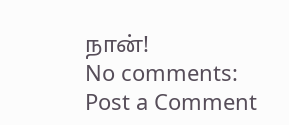நான்!
No comments:
Post a Comment